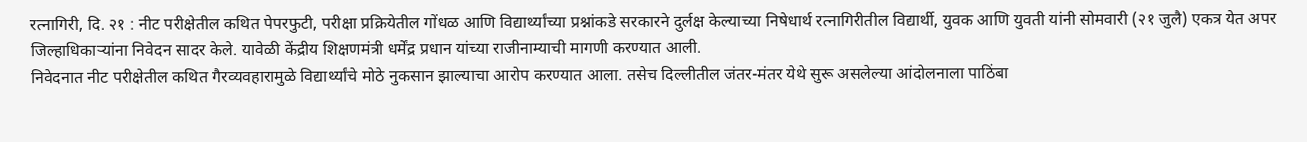रत्नागिरी, दि. २१ : नीट परीक्षेतील कथित पेपरफुटी, परीक्षा प्रक्रियेतील गोंधळ आणि विद्यार्थ्यांच्या प्रश्नांकडे सरकारने दुर्लक्ष केल्याच्या निषेधार्थ रत्नागिरीतील विद्यार्थी, युवक आणि युवती यांनी सोमवारी (२१ जुलै) एकत्र येत अपर जिल्हाधिकाऱ्यांना निवेदन सादर केले. यावेळी केंद्रीय शिक्षणमंत्री धर्मेंद्र प्रधान यांच्या राजीनाम्याची मागणी करण्यात आली.
निवेदनात नीट परीक्षेतील कथित गैरव्यवहारामुळे विद्यार्थ्यांचे मोठे नुकसान झाल्याचा आरोप करण्यात आला. तसेच दिल्लीतील जंतर-मंतर येथे सुरू असलेल्या आंदोलनाला पाठिंबा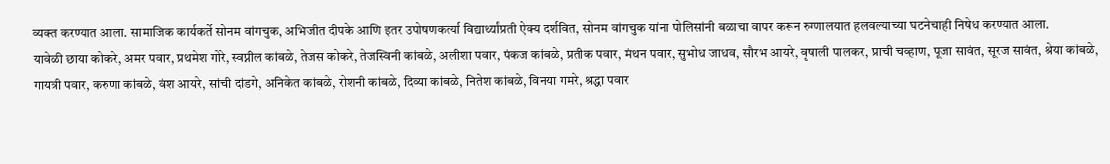व्यक्त करण्यात आला. सामाजिक कार्यकर्ते सोनम वांगचुक, अभिजीत दीपके आणि इतर उपोषणकर्त्या विद्यार्थ्यांप्रती ऐक्य दर्शवित, सोनम वांगचुक यांना पोलिसांनी बळाचा वापर करून रुग्णालयात हलवल्याच्या घटनेचाही निषेध करण्यात आला.
यावेळी छाया कोकरे, अमर पवार, प्रथमेश गोरे, स्वप्नील कांबळे, तेजस कोकरे, तेजस्विनी कांबळे, अलीशा पवार, पंकज कांबळे, प्रतीक पवार, मंथन पवार, सुभोध जाधव, सौरभ आयरे, वृषाली पालकर, प्राची चव्हाण, पूजा सावंत, सूरज सावंत, श्रेया कांबळे, गायत्री पवार, करुणा कांबळे, वंश आयरे, सांची दांडगे, अनिकेत कांबळे, रोशनी कांबळे, दिव्या कांबळे, नितेश कांबळे, विनया गमरे, श्रद्धा पवार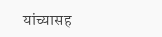यांच्यासह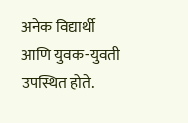अनेक विद्यार्थी आणि युवक-युवती उपस्थित होते.